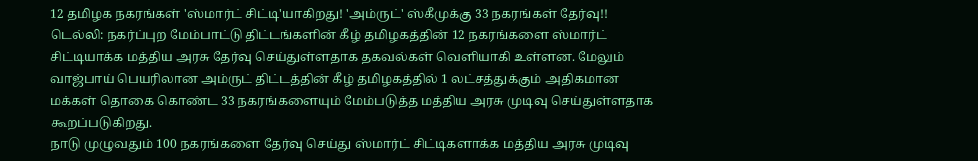12 தமிழக நகரங்கள் 'ஸ்மார்ட் சிட்டி'யாகிறது! 'அம்ருட்' ஸ்கீமுக்கு 33 நகரங்கள் தேர்வு!!
டெல்லி: நகர்ப்புற மேம்பாட்டு திட்டங்களின் கீழ் தமிழகத்தின் 12 நகரங்களை ஸ்மார்ட் சிட்டியாக்க மத்திய அரசு தேர்வு செய்துள்ளதாக தகவல்கள் வெளியாகி உள்ளன. மேலும் வாஜ்பாய் பெயரிலான அம்ருட் திட்டத்தின் கீழ் தமிழகத்தில் 1 லட்சத்துக்கும் அதிகமான மக்கள் தொகை கொண்ட 33 நகரங்களையும் மேம்படுத்த மத்திய அரசு முடிவு செய்துள்ளதாக கூறப்படுகிறது.
நாடு முழுவதும் 100 நகரங்களை தேர்வு செய்து ஸ்மார்ட் சிட்டிகளாக்க மத்திய அரசு முடிவு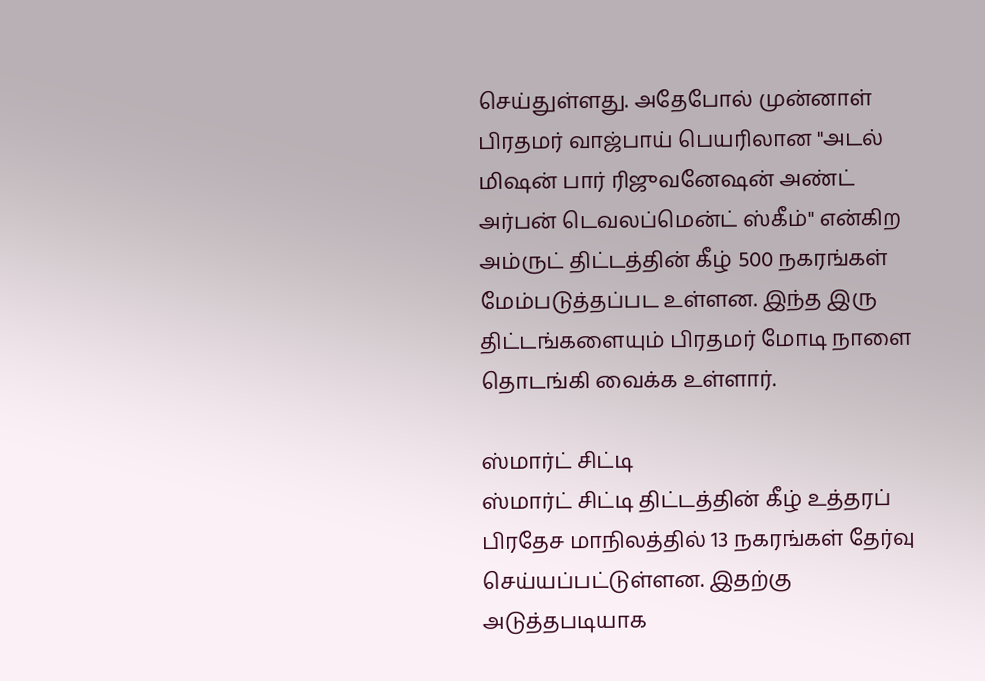செய்துள்ளது. அதேபோல் முன்னாள் பிரதமர் வாஜ்பாய் பெயரிலான "அடல் மிஷன் பார் ரிஜுவனேஷன் அண்ட் அர்பன் டெவலப்மென்ட் ஸ்கீம்" என்கிற அம்ருட் திட்டத்தின் கீழ் 500 நகரங்கள் மேம்படுத்தப்பட உள்ளன. இந்த இரு திட்டங்களையும் பிரதமர் மோடி நாளை தொடங்கி வைக்க உள்ளார்.

ஸ்மார்ட் சிட்டி
ஸ்மார்ட் சிட்டி திட்டத்தின் கீழ் உத்தரப் பிரதேச மாநிலத்தில் 13 நகரங்கள் தேர்வு செய்யப்பட்டுள்ளன. இதற்கு அடுத்தபடியாக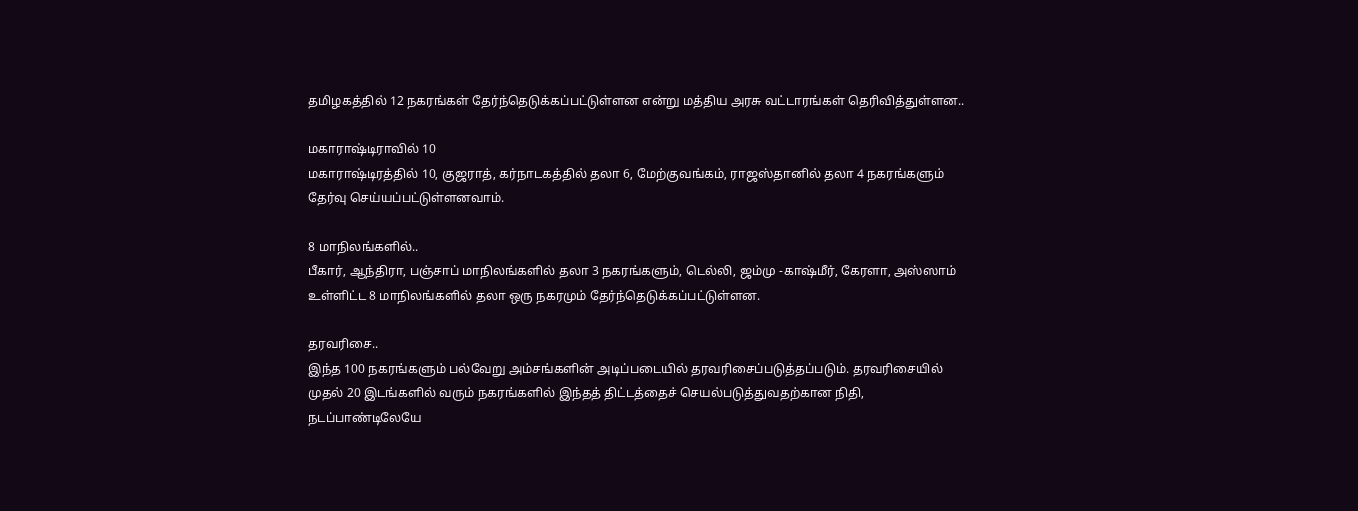தமிழகத்தில் 12 நகரங்கள் தேர்ந்தெடுக்கப்பட்டுள்ளன என்று மத்திய அரசு வட்டாரங்கள் தெரிவித்துள்ளன..

மகாராஷ்டிராவில் 10
மகாராஷ்டிரத்தில் 10, குஜராத், கர்நாடகத்தில் தலா 6, மேற்குவங்கம், ராஜஸ்தானில் தலா 4 நகரங்களும் தேர்வு செய்யப்பட்டுள்ளனவாம்.

8 மாநிலங்களில்..
பீகார், ஆந்திரா, பஞ்சாப் மாநிலங்களில் தலா 3 நகரங்களும், டெல்லி, ஜம்மு -காஷ்மீர், கேரளா, அஸ்ஸாம் உள்ளிட்ட 8 மாநிலங்களில் தலா ஒரு நகரமும் தேர்ந்தெடுக்கப்பட்டுள்ளன.

தரவரிசை..
இந்த 100 நகரங்களும் பல்வேறு அம்சங்களின் அடிப்படையில் தரவரிசைப்படுத்தப்படும். தரவரிசையில் முதல் 20 இடங்களில் வரும் நகரங்களில் இந்தத் திட்டத்தைச் செயல்படுத்துவதற்கான நிதி, நடப்பாண்டிலேயே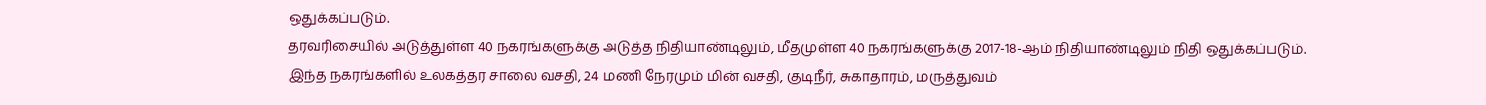ஒதுக்கப்படும்.
தரவரிசையில் அடுத்துள்ள 40 நகரங்களுக்கு அடுத்த நிதியாண்டிலும், மீதமுள்ள 40 நகரங்களுக்கு 2017-18-ஆம் நிதியாண்டிலும் நிதி ஒதுக்கப்படும்.
இந்த நகரங்களில் உலகத்தர சாலை வசதி, 24 மணி நேரமும் மின் வசதி, குடிநீர், சுகாதாரம், மருத்துவம்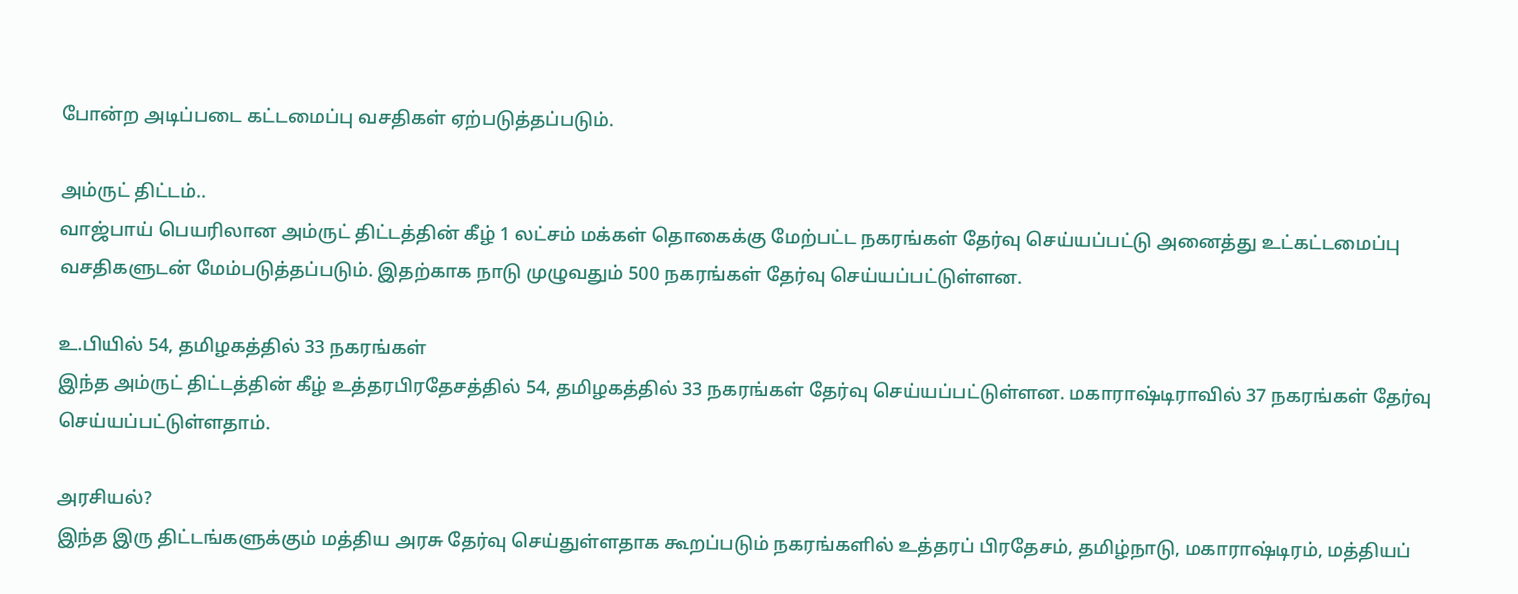போன்ற அடிப்படை கட்டமைப்பு வசதிகள் ஏற்படுத்தப்படும்.

அம்ருட் திட்டம்..
வாஜ்பாய் பெயரிலான அம்ருட் திட்டத்தின் கீழ் 1 லட்சம் மக்கள் தொகைக்கு மேற்பட்ட நகரங்கள் தேர்வு செய்யப்பட்டு அனைத்து உட்கட்டமைப்பு வசதிகளுடன் மேம்படுத்தப்படும். இதற்காக நாடு முழுவதும் 500 நகரங்கள் தேர்வு செய்யப்பட்டுள்ளன.

உ.பியில் 54, தமிழகத்தில் 33 நகரங்கள்
இந்த அம்ருட் திட்டத்தின் கீழ் உத்தரபிரதேசத்தில் 54, தமிழகத்தில் 33 நகரங்கள் தேர்வு செய்யப்பட்டுள்ளன. மகாராஷ்டிராவில் 37 நகரங்கள் தேர்வு செய்யப்பட்டுள்ளதாம்.

அரசியல்?
இந்த இரு திட்டங்களுக்கும் மத்திய அரசு தேர்வு செய்துள்ளதாக கூறப்படும் நகரங்களில் உத்தரப் பிரதேசம், தமிழ்நாடு, மகாராஷ்டிரம், மத்தியப்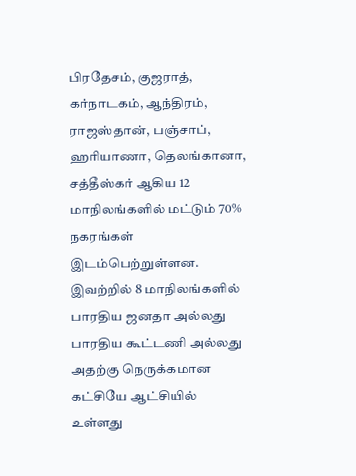பிரதேசம், குஜராத், கர்நாடகம், ஆந்திரம், ராஜஸ்தான், பஞ்சாப், ஹரியாணா, தெலங்கானா, சத்தீஸ்கர் ஆகிய 12 மாநிலங்களில் மட்டும் 70% நகரங்கள் இடம்பெற்றுள்ளன. இவற்றில் 8 மாநிலங்களில் பாரதிய ஜனதா அல்லது பாரதிய கூட்டணி அல்லது அதற்கு நெருக்கமான கட்சியே ஆட்சியில் உள்ளது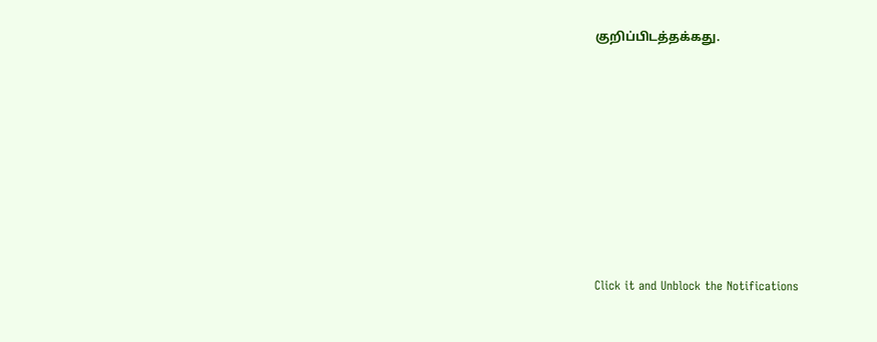குறிப்பிடத்தக்கது.












Click it and Unblock the Notifications